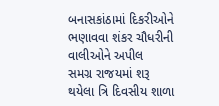બનાસકાંઠામાં દિકરીઓને ભણાવવા શંકર ચૌધરીની વાલીઓને અપીલ
સમગ્ર રાજયમાં શરૂ થયેલા ત્રિ દિવસીય શાળા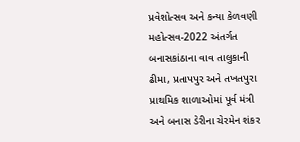પ્રવેશોત્સવ અને કન્યા કેળવણી મહોત્સવ-2022 અંતર્ગત બનાસકાંઠાના વાવ તાલુકાની ઢીમા, પ્રતાપપુર અને તખતપુરા પ્રાથમિક શાળાઓમાં પૂર્વ મંત્રી અને બનાસ ડેરીના ચેરમેન શંકર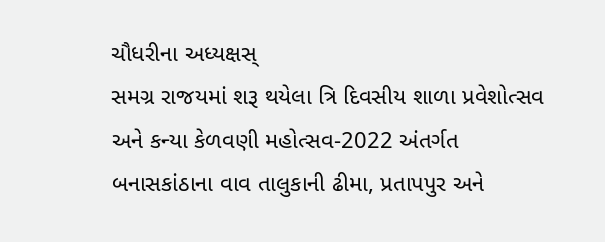ચૌધરીના અધ્યક્ષસ્
સમગ્ર રાજયમાં શરૂ થયેલા ત્રિ દિવસીય શાળા પ્રવેશોત્સવ અને કન્યા કેળવણી મહોત્સવ-2022 અંતર્ગત બનાસકાંઠાના વાવ તાલુકાની ઢીમા, પ્રતાપપુર અને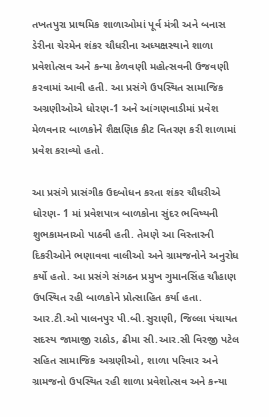તખતપુરા પ્રાથમિક શાળાઓમાં પૂર્વ મંત્રી અને બનાસ ડેરીના ચેરમેન શંકર ચૌધરીના અધ્યક્ષસ્થાને શાળા પ્રવેશોત્સવ અને કન્યા કેળવણી મહોત્સવની ઉજવણી કરવામાં આવી હતી. આ પ્રસંગે ઉપસ્થિત સામાજિક અગ્રણીઓએ ધોરણ-1 અને આંગણવાડીમાં પ્રવેશ મેળવનાર બાળકોને શૈક્ષણિક કીટ વિતરણ કરી શાળામાં પ્રવેશ કરાવ્યો હતો.

આ પ્રસંગે પ્રાસંગીક ઉદબોધન કરતા શંકર ચૌધરીએ ધોરણ- 1 માં પ્રવેશપાત્ર બાળકોના સુંદર ભવિષ્યની શુભકામનાઓ પાઠવી હતી. તેમણે આ વિસ્તારની દિકરીઓને ભણાવવા વાલીઓ અને ગ્રામજનોને અનુરોધ કર્યો હતો. આ પ્રસંગે સંગઠન પ્રમુખ ગુમાનસિંહ ચૌહાણ ઉપસ્થિત રહી બાળકોને પ્રોત્સાહિત કર્યા હતા. આર.ટી.ઓ પાલનપુર પી.બી.સુરાણી, જિલ્લા પંચાયત સદસ્ય જામાજી રાઠોડ, ઢીમા સી.આર.સી વિરજી પટેલ સહિત સામાજિક અગ્રણીઓ, શાળા પરિવાર અને ગ્રામજનો ઉપસ્થિત રહી શાળા પ્રવેશોત્સવ અને કન્યા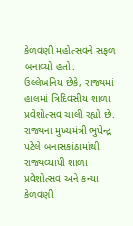કેળવણી મહોત્સવને સફળ બનાવ્યો હતો.
ઉલ્લેખનિય છેકે, રાજ્યમાં હાલમાં ત્રિદિવસીય શાળા પ્રવેશોત્સવ ચાલી રહ્યો છે. રાજ્યના મુખ્યમંત્રી ભુપેન્દ્ર પટેલે બનાસકાંઠામાંથી રાજ્યવ્યાપી શાળા પ્રવેશોત્સવ અને કન્યા કેળવણી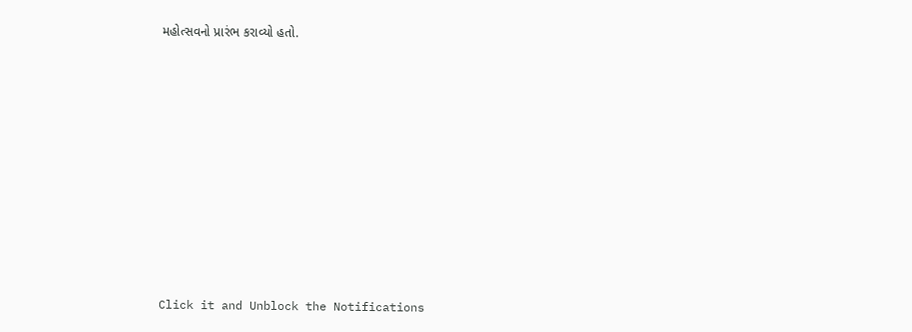મહોત્સવનો પ્રારંભ કરાવ્યો હતો.












Click it and Unblock the Notifications